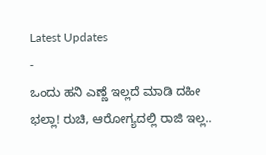Latest Updates
-
ಒಂದು ಹನಿ ಎಣ್ಣೆ ಇಲ್ಲದೆ ಮಾಡಿ ದಹೀ ಭಲ್ಲಾ! ರುಚಿ, ಆರೋಗ್ಯದಲ್ಲಿ ರಾಜಿ ಇಲ್ಲ..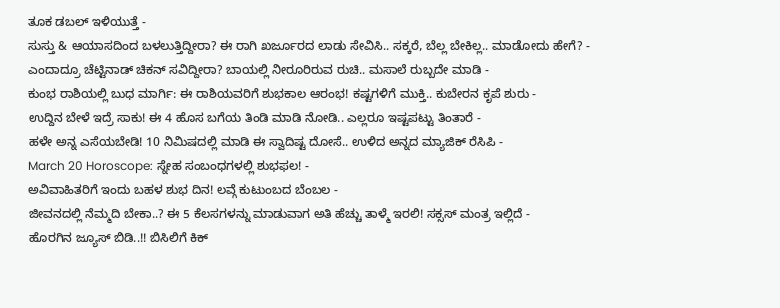ತೂಕ ಡಬಲ್ ಇಳಿಯುತ್ತೆ -
ಸುಸ್ತು & ಆಯಾಸದಿಂದ ಬಳಲುತ್ತಿದ್ದೀರಾ? ಈ ರಾಗಿ ಖರ್ಜೂರದ ಲಾಡು ಸೇವಿಸಿ.. ಸಕ್ಕರೆ, ಬೆಲ್ಲ ಬೇಕಿಲ್ಲ.. ಮಾಡೋದು ಹೇಗೆ? -
ಎಂದಾದ್ರೂ ಚೆಟ್ಟಿನಾಡ್ ಚಿಕನ್ ಸವಿದ್ದೀರಾ? ಬಾಯಲ್ಲಿ ನೀರೂರಿರುವ ರುಚಿ.. ಮಸಾಲೆ ರುಬ್ಬದೇ ಮಾಡಿ -
ಕುಂಭ ರಾಶಿಯಲ್ಲಿ ಬುಧ ಮಾರ್ಗಿ: ಈ ರಾಶಿಯವರಿಗೆ ಶುಭಕಾಲ ಆರಂಭ! ಕಷ್ಟಗಳಿಗೆ ಮುಕ್ತಿ.. ಕುಬೇರನ ಕೃಪೆ ಶುರು -
ಉದ್ದಿನ ಬೇಳೆ ಇದ್ರೆ ಸಾಕು! ಈ 4 ಹೊಸ ಬಗೆಯ ತಿಂಡಿ ಮಾಡಿ ನೋಡಿ.. ಎಲ್ಲರೂ ಇಷ್ಟಪಟ್ಟು ತಿಂತಾರೆ -
ಹಳೇ ಅನ್ನ ಎಸೆಯಬೇಡಿ! 10 ನಿಮಿಷದಲ್ಲಿ ಮಾಡಿ ಈ ಸ್ವಾದಿಷ್ಟ ದೋಸೆ.. ಉಳಿದ ಅನ್ನದ ಮ್ಯಾಜಿಕ್ ರೆಸಿಪಿ -
March 20 Horoscope: ಸ್ನೇಹ ಸಂಬಂಧಗಳಲ್ಲಿ ಶುಭಫಲ! -
ಅವಿವಾಹಿತರಿಗೆ ಇಂದು ಬಹಳ ಶುಭ ದಿನ! ಲವ್ಗೆ ಕುಟುಂಬದ ಬೆಂಬಲ -
ಜೀವನದಲ್ಲಿ ನೆಮ್ಮದಿ ಬೇಕಾ..? ಈ 5 ಕೆಲಸಗಳನ್ನು ಮಾಡುವಾಗ ಅತಿ ಹೆಚ್ಚು ತಾಳ್ಮೆ ಇರಲಿ! ಸಕ್ಸಸ್ ಮಂತ್ರ ಇಲ್ಲಿದೆ -
ಹೊರಗಿನ ಜ್ಯೂಸ್ ಬಿಡಿ..!! ಬಿಸಿಲಿಗೆ ಕಿಕ್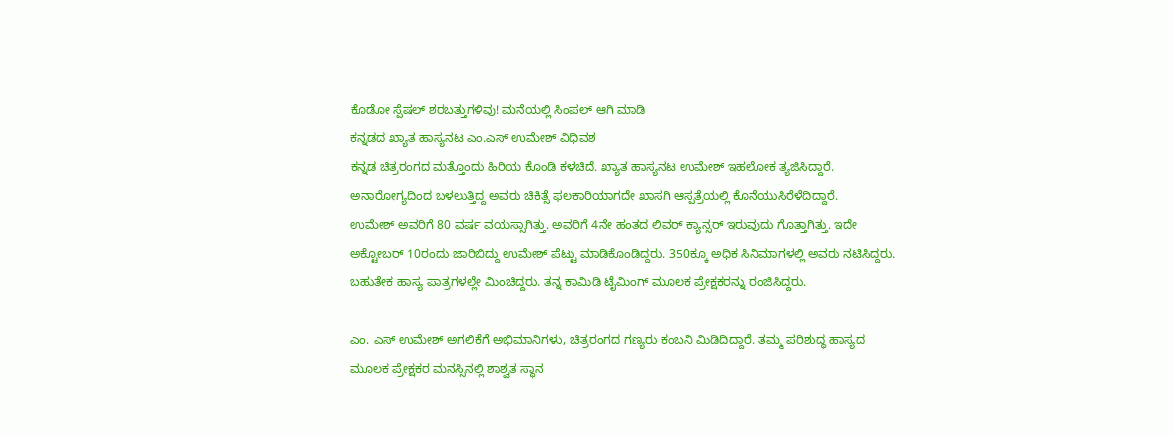ಕೊಡೋ ಸ್ಪೆಷಲ್ ಶರಬತ್ತುಗಳಿವು! ಮನೆಯಲ್ಲಿ ಸಿಂಪಲ್ ಆಗಿ ಮಾಡಿ
ಕನ್ನಡದ ಖ್ಯಾತ ಹಾಸ್ಯನಟ ಎಂ.ಎಸ್ ಉಮೇಶ್ ವಿಧಿವಶ
ಕನ್ನಡ ಚಿತ್ರರಂಗದ ಮತ್ತೊಂದು ಹಿರಿಯ ಕೊಂಡಿ ಕಳಚಿದೆ. ಖ್ಯಾತ ಹಾಸ್ಯನಟ ಉಮೇಶ್ ಇಹಲೋಕ ತ್ಯಜಿಸಿದ್ದಾರೆ. ಅನಾರೋಗ್ಯದಿಂದ ಬಳಲುತ್ತಿದ್ದ ಅವರು ಚಿಕಿತ್ಸೆ ಫಲಕಾರಿಯಾಗದೇ ಖಾಸಗಿ ಆಸ್ಪತ್ರೆಯಲ್ಲಿ ಕೊನೆಯುಸಿರೆಳೆದಿದ್ದಾರೆ.
ಉಮೇಶ್ ಅವರಿಗೆ 80 ವರ್ಷ ವಯಸ್ಸಾಗಿತ್ತು. ಅವರಿಗೆ 4ನೇ ಹಂತದ ಲಿವರ್ ಕ್ಯಾನ್ಸರ್ ಇರುವುದು ಗೊತ್ತಾಗಿತ್ತು. ಇದೇ ಅಕ್ಟೋಬರ್ 10ರಂದು ಜಾರಿಬಿದ್ದು ಉಮೇಶ್ ಪೆಟ್ಟು ಮಾಡಿಕೊಂಡಿದ್ದರು. 350ಕ್ಕೂ ಅಧಿಕ ಸಿನಿಮಾಗಳಲ್ಲಿ ಅವರು ನಟಿಸಿದ್ದರು. ಬಹುತೇಕ ಹಾಸ್ಯ ಪಾತ್ರಗಳಲ್ಲೇ ಮಿಂಚಿದ್ದರು. ತನ್ನ ಕಾಮಿಡಿ ಟೈಮಿಂಗ್ ಮೂಲಕ ಪ್ರೇಕ್ಷಕರನ್ನು ರಂಜಿಸಿದ್ದರು.

ಎಂ. ಎಸ್ ಉಮೇಶ್ ಅಗಲಿಕೆಗೆ ಅಭಿಮಾನಿಗಳು, ಚಿತ್ರರಂಗದ ಗಣ್ಯರು ಕಂಬನಿ ಮಿಡಿದಿದ್ದಾರೆ. ತಮ್ಮ ಪರಿಶುದ್ಧ ಹಾಸ್ಯದ ಮೂಲಕ ಪ್ರೇಕ್ಷಕರ ಮನಸ್ಸಿನಲ್ಲಿ ಶಾಶ್ವತ ಸ್ಥಾನ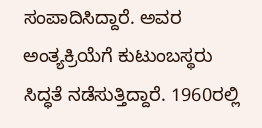ಸಂಪಾದಿಸಿದ್ದಾರೆ. ಅವರ ಅಂತ್ಯಕ್ರಿಯೆಗೆ ಕುಟುಂಬಸ್ಥರು ಸಿದ್ಧತೆ ನಡೆಸುತ್ತಿದ್ದಾರೆ. 1960ರಲ್ಲಿ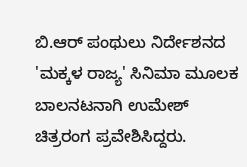ಬಿ.ಆರ್ ಪಂಥುಲು ನಿರ್ದೇಶನದ 'ಮಕ್ಕಳ ರಾಜ್ಯ' ಸಿನಿಮಾ ಮೂಲಕ ಬಾಲನಟನಾಗಿ ಉಮೇಶ್ ಚಿತ್ರರಂಗ ಪ್ರವೇಶಿಸಿದ್ದರು.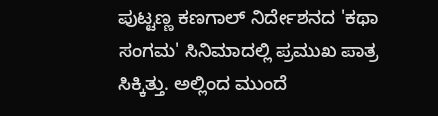ಪುಟ್ಟಣ್ಣ ಕಣಗಾಲ್ ನಿರ್ದೇಶನದ 'ಕಥಾ ಸಂಗಮ' ಸಿನಿಮಾದಲ್ಲಿ ಪ್ರಮುಖ ಪಾತ್ರ ಸಿಕ್ಕಿತ್ತು. ಅಲ್ಲಿಂದ ಮುಂದೆ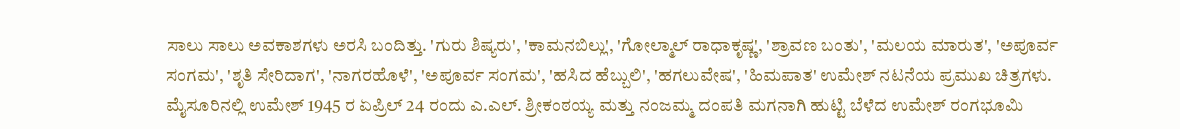ಸಾಲು ಸಾಲು ಅವಕಾಶಗಳು ಅರಸಿ ಬಂದಿತ್ತು. 'ಗುರು ಶಿಷ್ಯರು', 'ಕಾಮನಬಿಲ್ಲು', 'ಗೋಲ್ಮಾಲ್ ರಾಧಾಕೃಷ್ಣ', 'ಶ್ರಾವಣ ಬಂತು', 'ಮಲಯ ಮಾರುತ', 'ಅಪೂರ್ವ ಸಂಗಮ', 'ಶೃತಿ ಸೇರಿದಾಗ', 'ನಾಗರಹೊಳೆ', 'ಅಪೂರ್ವ ಸಂಗಮ', 'ಹಸಿದ ಹೆಬ್ಬುಲಿ', 'ಹಗಲುವೇಷ', 'ಹಿಮಪಾತ' ಉಮೇಶ್ ನಟನೆಯ ಪ್ರಮುಖ ಚಿತ್ರಗಳು.
ಮೈಸೂರಿನಲ್ಲಿ ಉಮೇಶ್ 1945 ರ ಏಪ್ರಿಲ್ 24 ರಂದು ಎ.ಎಲ್. ಶ್ರೀಕಂಠಯ್ಯ ಮತ್ತು ನಂಜಮ್ಮ ದಂಪತಿ ಮಗನಾಗಿ ಹುಟ್ಟಿ ಬೆಳೆದ ಉಮೇಶ್ ರಂಗಭೂಮಿ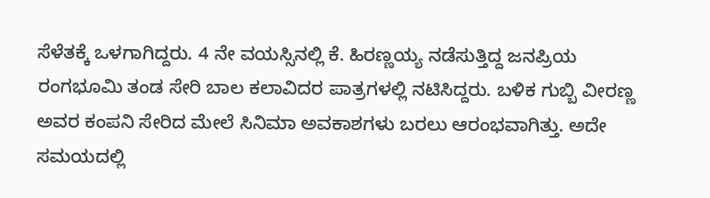ಸೆಳೆತಕ್ಕೆ ಒಳಗಾಗಿದ್ದರು. 4 ನೇ ವಯಸ್ಸಿನಲ್ಲಿ ಕೆ. ಹಿರಣ್ಣಯ್ಯ ನಡೆಸುತ್ತಿದ್ದ ಜನಪ್ರಿಯ ರಂಗಭೂಮಿ ತಂಡ ಸೇರಿ ಬಾಲ ಕಲಾವಿದರ ಪಾತ್ರಗಳಲ್ಲಿ ನಟಿಸಿದ್ದರು. ಬಳಿಕ ಗುಬ್ಬಿ ವೀರಣ್ಣ ಅವರ ಕಂಪನಿ ಸೇರಿದ ಮೇಲೆ ಸಿನಿಮಾ ಅವಕಾಶಗಳು ಬರಲು ಆರಂಭವಾಗಿತ್ತು. ಅದೇ ಸಮಯದಲ್ಲಿ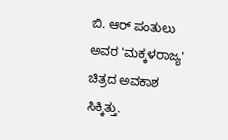ಬಿ. ಆರ್ ಪಂತುಲು ಅವರ 'ಮಕ್ಕಳರಾಜ್ಯ' ಚಿತ್ರದ ಅವಕಾಶ ಸಿಕ್ಕಿತ್ತು.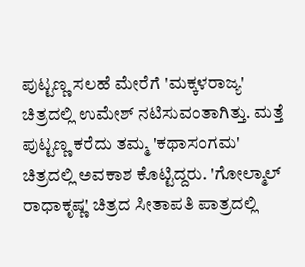ಪುಟ್ಟಣ್ಣ ಸಲಹೆ ಮೇರೆಗೆ 'ಮಕ್ಕಳರಾಜ್ಯ' ಚಿತ್ರದಲ್ಲಿ ಉಮೇಶ್ ನಟಿಸುವಂತಾಗಿತ್ತು. ಮತ್ತೆ ಪುಟ್ಟಣ್ಣ ಕರೆದು ತಮ್ಮ 'ಕಥಾಸಂಗಮ' ಚಿತ್ರದಲ್ಲಿ ಅವಕಾಶ ಕೊಟ್ಟಿದ್ದರು. 'ಗೋಲ್ಮಾಲ್ ರಾಧಾಕೃಷ್ಣ' ಚಿತ್ರದ ಸೀತಾಪತಿ ಪಾತ್ರದಲ್ಲಿ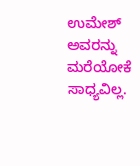ಉಮೇಶ್ ಅವರನ್ನು ಮರೆಯೋಕೆ ಸಾಧ್ಯವಿಲ್ಲ.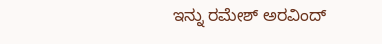ಇನ್ನು ರಮೇಶ್ ಅರವಿಂದ್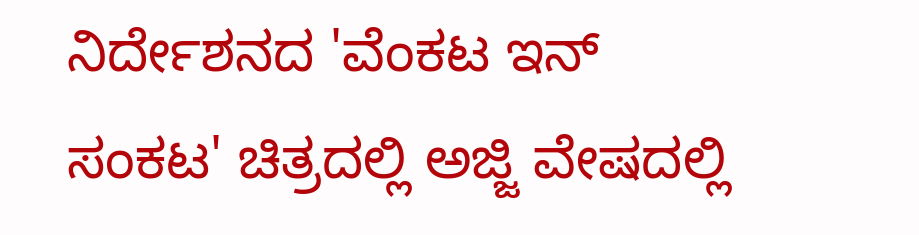ನಿರ್ದೇಶನದ 'ವೆಂಕಟ ಇನ್ ಸಂಕಟ' ಚಿತ್ರದಲ್ಲಿ ಅಜ್ಜಿ ವೇಷದಲ್ಲಿ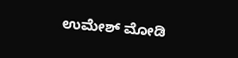ಉಮೇಶ್ ಮೋಡಿ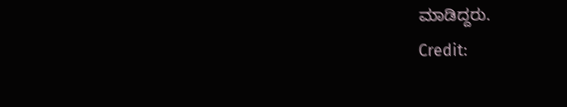ಮಾಡಿದ್ದರು.
Credit: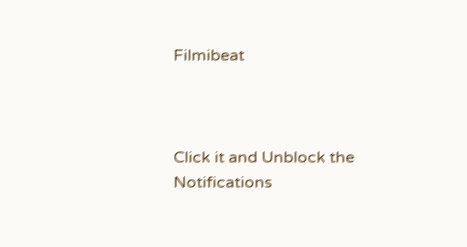Filmibeat



Click it and Unblock the Notifications